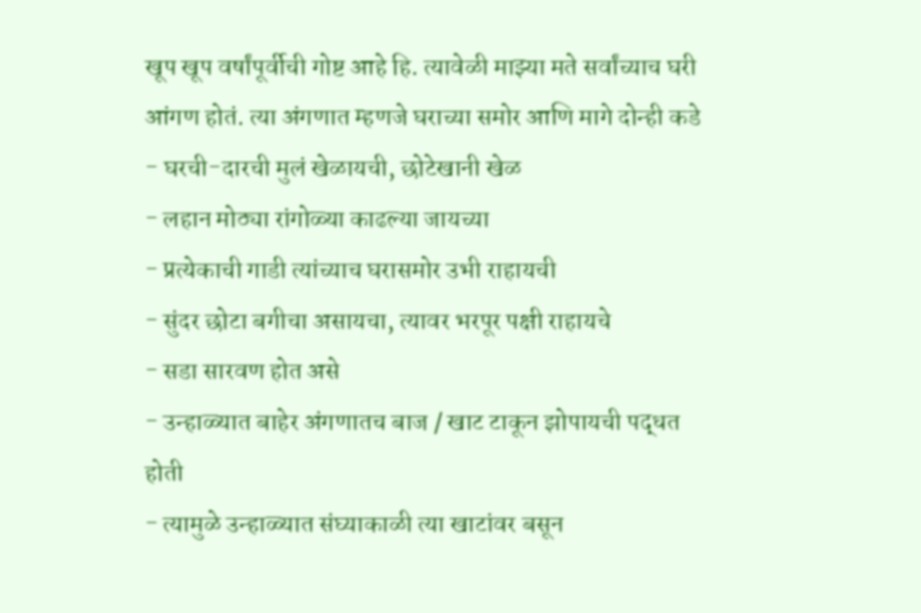खूप खूप वर्षांपूर्वीची गोष्ट आहे हि. त्यावेळी माझ्या मते सर्वांच्याच घरी आंगण होतं. त्या अंगणात म्हणजे घराच्या समोर आणि मागे दोन्ही कडे
- घरची-दारची मुलं खेळायची, छोटेखानी खेळ
- लहान मोठ्या रांगोळ्या काढल्या जायच्या
- प्रत्येकाची गाडी त्यांच्याच घरासमोर उभी राहायची
- सुंदर छोटा बगीचा असायचा, त्यावर भरपूर पक्षी राहायचे
- सडा सारवण होत असे
- उन्हाळ्यात बाहेर अंगणातच बाज / खाट टाकून झोपायची पद्धत होती
- त्यामुळे उन्हाळ्यात संघ्याकाळी त्या खाटांवर बसून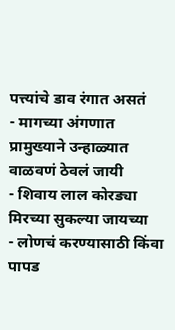पत्त्यांचे डाव रंगात असतं
- मागच्या अंगणात प्रामुख्याने उन्हाळ्यात वाळवणं ठेवलं जायी
- शिवाय लाल कोरड्या मिरच्या सुकल्या जायच्या
- लोणचं करण्यासाठी किंवा पापड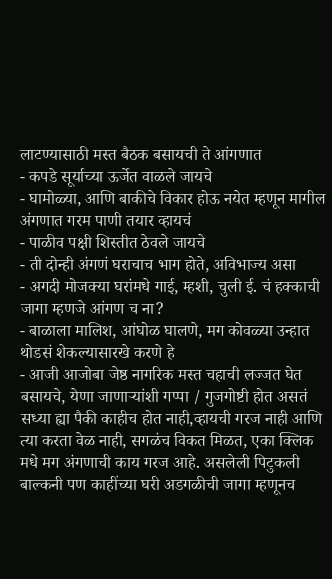लाटण्यासाठी मस्त बैठक बसायची ते आंगणात
- कपडे सूर्याच्या ऊर्जेत वाळले जायचे
- घामोळ्या, आणि बाकीचे विकार होऊ नयेत म्हणून मागील अंगणात गरम पाणी तयार व्हायचं
- पाळीव पक्षी शिस्तीत ठेवले जायचे
- ती दोन्ही अंगणं घराचाच भाग होते, अविभाज्य असा
- अगदी मोजक्या घरांमधे गाई, म्हशी, चुली ई. चं हक्काची जागा म्हणजे आंगण च ना?
- बाळाला मालिश, आंघोळ घालणे, मग कोवळ्या उन्हात थोडसं शेकल्यासारखे करणे हे
- आजी आजोबा जेष्ठ नागरिक मस्त चहाची लज्जत घेत बसायचे, येणा जाणाऱ्यांशी गप्पा / गुजगोष्टी होत असतं
सध्या ह्या पैकी काहीच होत नाही,व्हायची गरज नाही आणि त्या करता वेळ नाही, सगळंच विकत मिळत, एका क्लिक मधे मग अंगणाची काय गरज आहे. असलेली पिटुकली बाल्कनी पण काहींच्या घरी अडगळीची जागा म्हणूनच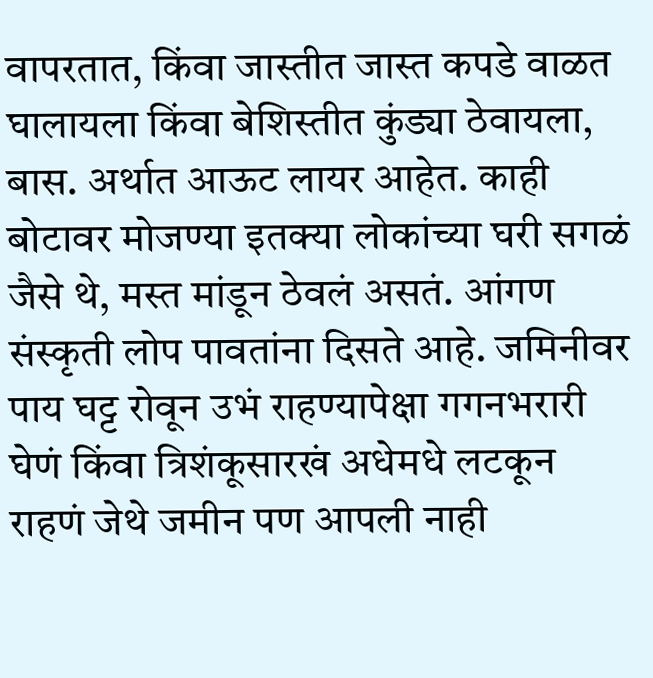वापरतात, किंवा जास्तीत जास्त कपडे वाळत घालायला किंवा बेशिस्तीत कुंड्या ठेवायला, बास. अर्थात आऊट लायर आहेत. काही बोटावर मोजण्या इतक्या लोकांच्या घरी सगळं जैसे थे, मस्त मांडून ठेवलं असतं. आंगण संस्कृती लोप पावतांना दिसते आहे. जमिनीवर पाय घट्ट रोवून उभं राहण्यापेक्षा गगनभरारी घेणं किंवा त्रिशंकूसारखं अधेमधे लटकून राहणं जेथे जमीन पण आपली नाही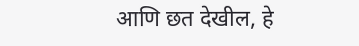आणि छत देखील, हे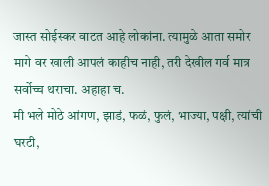जास्त सोईस्कर वाटत आहे लोकांना. त्यामुळे आता समोर मागे वर खाली आपलं काहीच नाही, तरी देखील गर्व मात्र सर्वोच्च थराचा. अहाहा च.
मी भले मोठे आंगण, झाडं, फळं, फुलं, भाज्या, पक्षी, त्यांची घरटी,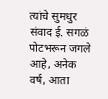त्यांचे सुमधुर संवाद ई. सगळं पोटभरून जगले आहे, अनेक वर्ष, आता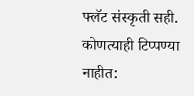फ्लॅट संस्कृती सही.
कोणत्याही टिप्पण्या नाहीत: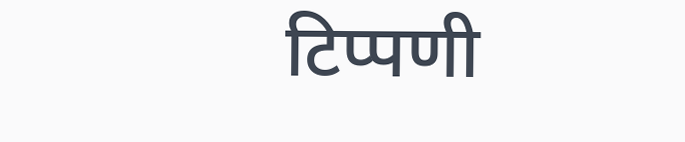टिप्पणी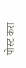पोस्ट करा